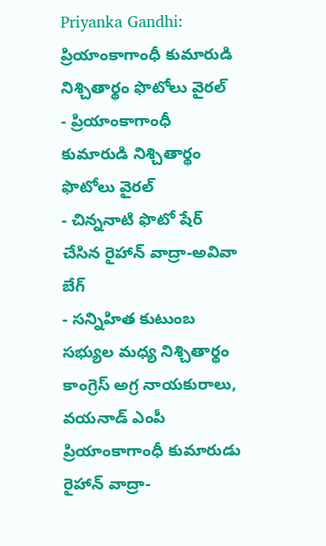Priyanka Gandhi: ప్రియాంకాగాంధీ కుమారుడి నిశ్చితార్థం ఫొటోలు వైరల్
- ప్రియాంకాగాంధీ కుమారుడి నిశ్చితార్థం ఫొటోలు వైరల్
- చిన్ననాటి ఫొటో షేర్ చేసిన రైహాన్ వాద్రా-అవివా బేగ్
- సన్నిహిత కుటుంబ సభ్యుల మధ్య నిశ్చితార్థం
కాంగ్రెస్ అగ్ర నాయకురాలు, వయనాడ్ ఎంపీ ప్రియాంకాగాంధీ కుమారుడు రైహాన్ వాద్రా-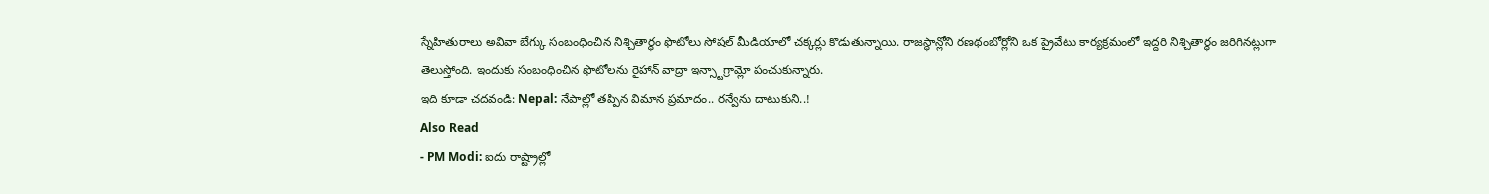స్నేహితురాలు అవివా బేగ్కు సంబంధించిన నిశ్చితార్థం ఫొటోలు సోషల్ మీడియాలో చక్కర్లు కొడుతున్నాయి. రాజస్థాన్లోని రణథంబోర్లోని ఒక ప్రైవేటు కార్యక్రమంలో ఇద్దరి నిశ్చితార్థం జరిగినట్లుగా తెలుస్తోంది. ఇందుకు సంబంధించిన ఫొటోలను రైహాన్ వాద్రా ఇన్స్టాగ్రామ్లో పంచుకున్నారు.
ఇది కూడా చదవండి: Nepal: నేపాల్లో తప్పిన విమాన ప్రమాదం.. రన్వేను దాటుకుని..!
Also Read
- PM Modi: ఐదు రాష్ట్రాల్లో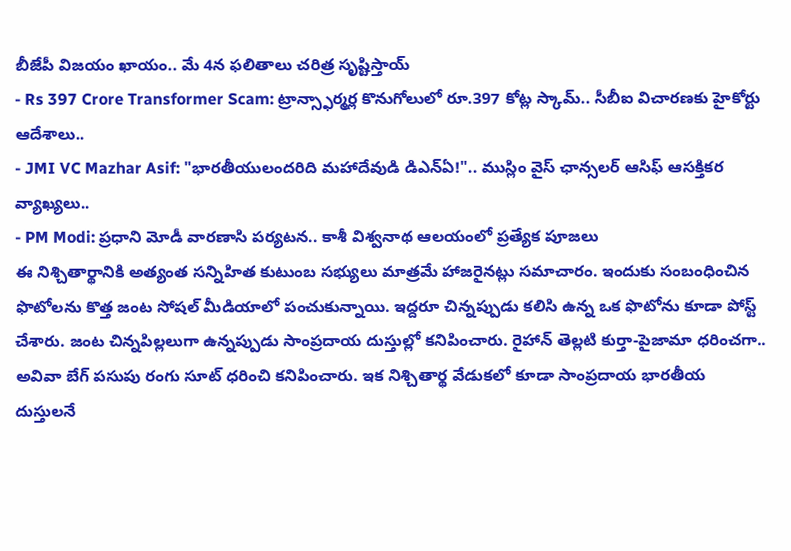బీజేపీ విజయం ఖాయం.. మే 4న ఫలితాలు చరిత్ర సృష్టిస్తాయ్
- Rs 397 Crore Transformer Scam: ట్రాన్స్ఫార్మర్ల కొనుగోలులో రూ.397 కోట్ల స్కామ్.. సీబీఐ విచారణకు హైకోర్టు ఆదేశాలు..
- JMI VC Mazhar Asif: "భారతీయులందరిది మహాదేవుడి డిఎన్ఏ!".. ముస్లిం వైస్ ఛాన్సలర్ ఆసిఫ్ ఆసక్తికర వ్యాఖ్యలు..
- PM Modi: ప్రధాని మోడీ వారణాసి పర్యటన.. కాశీ విశ్వనాథ ఆలయంలో ప్రత్యేక పూజలు
ఈ నిశ్చితార్థానికి అత్యంత సన్నిహిత కుటుంబ సభ్యులు మాత్రమే హాజరైనట్లు సమాచారం. ఇందుకు సంబంధించిన ఫొటోలను కొత్త జంట సోషల్ మీడియాలో పంచుకున్నాయి. ఇద్దరూ చిన్నప్పుడు కలిసి ఉన్న ఒక ఫొటోను కూడా పోస్ట్ చేశారు. జంట చిన్నపిల్లలుగా ఉన్నప్పుడు సాంప్రదాయ దుస్తుల్లో కనిపించారు. రైహాన్ తెల్లటి కుర్తా-పైజామా ధరించగా.. అవివా బేగ్ పసుపు రంగు సూట్ ధరించి కనిపించారు. ఇక నిశ్చితార్థ వేడుకలో కూడా సాంప్రదాయ భారతీయ దుస్తులనే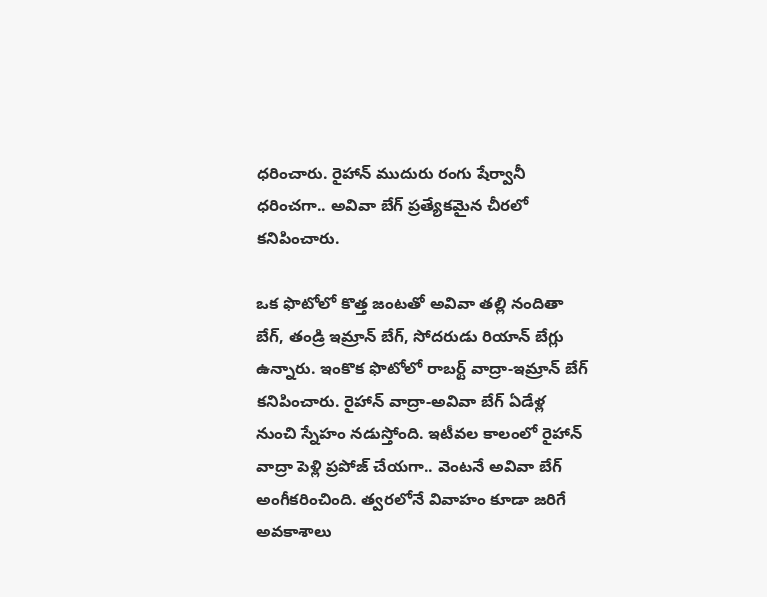ధరించారు. రైహాన్ ముదురు రంగు షేర్వానీ ధరించగా.. అవివా బేగ్ ప్రత్యేకమైన చీరలో కనిపించారు.

ఒక ఫొటోలో కొత్త జంటతో అవివా తల్లి నందితా బేగ్, తండ్రి ఇమ్రాన్ బేగ్, సోదరుడు రియాన్ బేగ్లు ఉన్నారు. ఇంకొక ఫొటోలో రాబర్ట్ వాద్రా-ఇమ్రాన్ బేగ్ కనిపించారు. రైహాన్ వాద్రా-అవివా బేగ్ ఏడేళ్ల నుంచి స్నేహం నడుస్తోంది. ఇటీవల కాలంలో రైహాన్ వాద్రా పెళ్లి ప్రపోజ్ చేయగా.. వెంటనే అవివా బేగ్ అంగీకరించింది. త్వరలోనే వివాహం కూడా జరిగే అవకాశాలు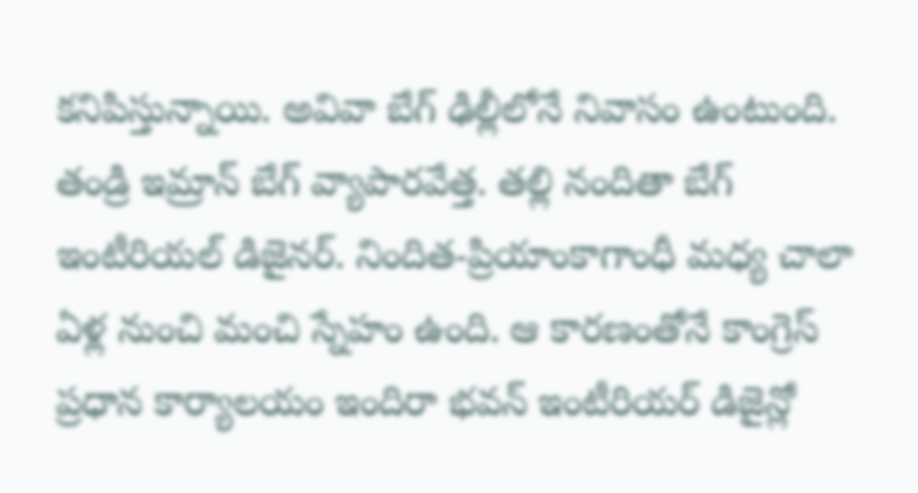కనిపిస్తున్నాయి. అవివా బేగ్ ఢిల్లీలోనే నివాసం ఉంటుంది. తండ్రి ఇమ్రాన్ బేగ్ వ్యాపారవేత్త. తల్లి నందితా బేగ్ ఇంటీరియల్ డిజైనర్. నిందిత-ప్రియాంకాగాంధీ మధ్య చాలా ఏళ్ల నుంచి మంచి స్నేహం ఉంది. ఆ కారణంతోనే కాంగ్రెస్ ప్రధాన కార్యాలయం ఇందిరా భవన్ ఇంటీరియర్ డిజైన్లో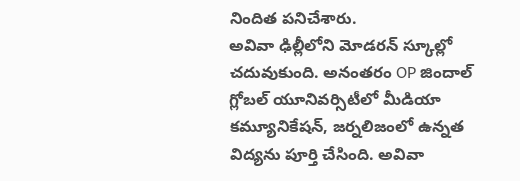నిందిత పనిచేశారు.
అవివా ఢిల్లీలోని మోడరన్ స్కూల్లో చదువుకుంది. అనంతరం OP జిందాల్ గ్లోబల్ యూనివర్సిటీలో మీడియా కమ్యూనికేషన్, జర్నలిజంలో ఉన్నత విద్యను పూర్తి చేసింది. అవివా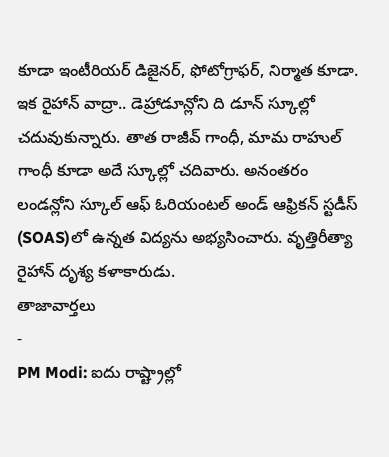కూడా ఇంటీరియర్ డిజైనర్, ఫోటోగ్రాఫర్, నిర్మాత కూడా. ఇక రైహాన్ వాద్రా.. డెహ్రాడూన్లోని ది డూన్ స్కూల్లో చదువుకున్నారు. తాత రాజీవ్ గాంధీ, మామ రాహుల్ గాంధీ కూడా అదే స్కూల్లో చదివారు. అనంతరం లండన్లోని స్కూల్ ఆఫ్ ఓరియంటల్ అండ్ ఆఫ్రికన్ స్టడీస్ (SOAS)లో ఉన్నత విద్యను అభ్యసించారు. వృత్తిరీత్యా రైహాన్ దృశ్య కళాకారుడు.
తాజావార్తలు
-
PM Modi: ఐదు రాష్ట్రాల్లో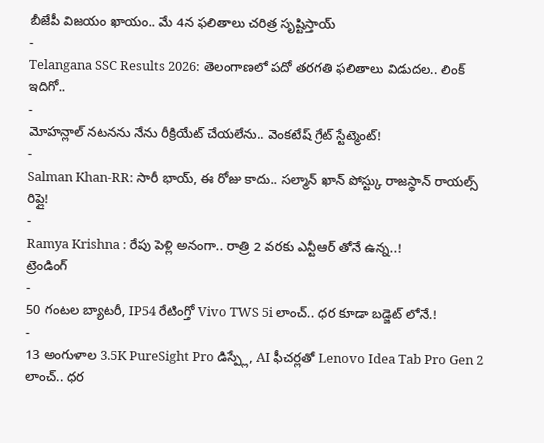బీజేపీ విజయం ఖాయం.. మే 4న ఫలితాలు చరిత్ర సృష్టిస్తాయ్
-
Telangana SSC Results 2026: తెలంగాణలో పదో తరగతి ఫలితాలు విడుదల.. లింక్ ఇదిగో..
-
మోహన్లాల్ నటనను నేను రీక్రియేట్ చేయలేను.. వెంకటేష్ గ్రేట్ స్టేట్మెంట్!
-
Salman Khan-RR: సారీ భాయ్, ఈ రోజు కాదు.. సల్మాన్ ఖాన్ పోస్ట్కు రాజస్థాన్ రాయల్స్ రిప్లై!
-
Ramya Krishna : రేపు పెళ్లి అనంగా.. రాత్రి 2 వరకు ఎన్టీఆర్ తోనే ఉన్న..!
ట్రెండింగ్
-
50 గంటల బ్యాటరీ, IP54 రేటింగ్తో Vivo TWS 5i లాంచ్.. ధర కూడా బడ్జెట్ లోనే.!
-
13 అంగుళాల 3.5K PureSight Pro డిస్ప్లే, AI ఫీచర్లతో Lenovo Idea Tab Pro Gen 2 లాంచ్.. ధర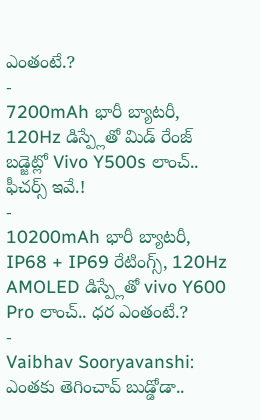ఎంతంటే.?
-
7200mAh భారీ బ్యాటరీ, 120Hz డిస్ప్లేతో మిడ్ రేంజ్ బడ్జెట్లో Vivo Y500s లాంచ్.. ఫీచర్స్ ఇవే.!
-
10200mAh భారీ బ్యాటరీ, IP68 + IP69 రేటింగ్స్, 120Hz AMOLED డిస్ప్లేతో vivo Y600 Pro లాంచ్.. ధర ఎంతంటే.?
-
Vaibhav Sooryavanshi: ఎంతకు తెగించావ్ బుడ్డోడా..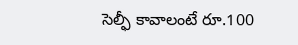సెల్ఫీ కావాలంటే రూ.100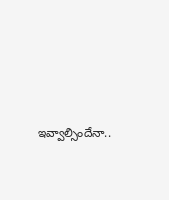ఇవ్వాల్సిందేనా..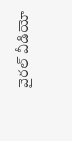వైరల్ వీడియో